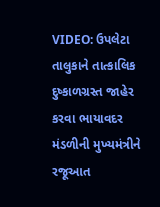VIDEO: ઉપલેટા તાલુકાને તાત્કાલિક દુષ્કાળગ્રસ્ત જાહેર કરવા ભાયાવદર મંડળીની મુખ્યમંત્રીને રજૂઆત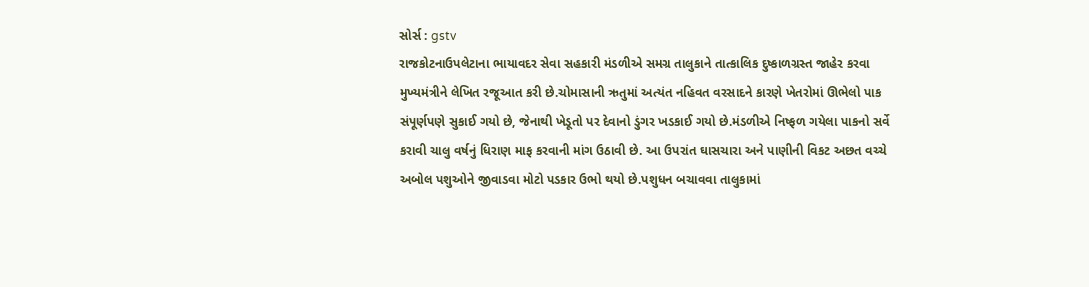સોર્સ : gstv
રાજકોટનાઉપલેટાના ભાયાવદર સેવા સહકારી મંડળીએ સમગ્ર તાલુકાને તાત્કાલિક દુષ્કાળગ્રસ્ત જાહેર કરવા મુખ્યમંત્રીને લેખિત રજૂઆત કરી છે.ચોમાસાની ઋતુમાં અત્યંત નહિવત વરસાદને કારણે ખેતરોમાં ઊભેલો પાક સંપૂર્ણપણે સુકાઈ ગયો છે, જેનાથી ખેડૂતો પર દેવાનો ડુંગર ખડકાઈ ગયો છે.મંડળીએ નિષ્ફળ ગયેલા પાકનો સર્વે કરાવી ચાલુ વર્ષનું ધિરાણ માફ કરવાની માંગ ઉઠાવી છે. આ ઉપરાંત ઘાસચારા અને પાણીની વિકટ અછત વચ્ચે અબોલ પશુઓને જીવાડવા મોટો પડકાર ઉભો થયો છે.પશુધન બચાવવા તાલુકામાં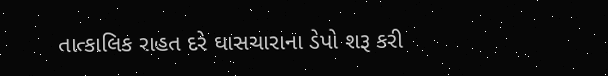તાત્કાલિક રાહત દરે ઘાસચારાના ડેપો શરૂ કરી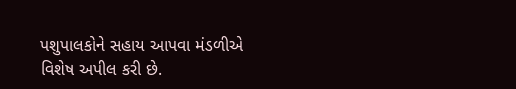પશુપાલકોને સહાય આપવા મંડળીએ વિશેષ અપીલ કરી છે.